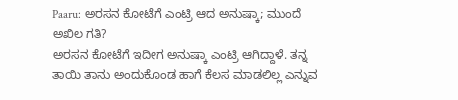Paaru: ಅರಸನ ಕೋಟೆಗೆ ಎಂಟ್ರಿ ಆದ ಅನುಷ್ಕಾ; ಮುಂದೆ ಅಖಿಲ ಗತಿ?
ಅರಸನ ಕೋಟೆಗೆ ಇದೀಗ ಅನುಷ್ಕಾ ಎಂಟ್ರಿ ಆಗಿದ್ದಾಳೆ. ತನ್ನ ತಾಯಿ ತಾನು ಅಂದುಕೊಂಡ ಹಾಗೆ ಕೆಲಸ ಮಾಡಲಿಲ್ಲ ಎನ್ನುವ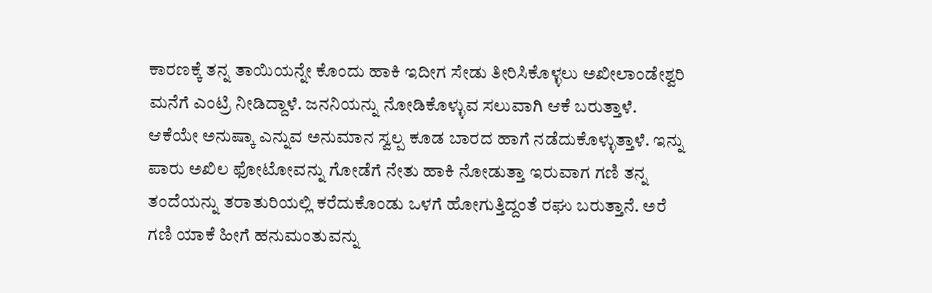ಕಾರಣಕ್ಕೆ ತನ್ನ ತಾಯಿಯನ್ನೇ ಕೊಂದು ಹಾಕಿ ಇದೀಗ ಸೇಡು ತೀರಿಸಿಕೊಳ್ಳಲು ಅಖೀಲಾಂಡೇಶ್ವರಿ ಮನೆಗೆ ಎಂಟ್ರಿ ನೀಡಿದ್ದಾಳೆ. ಜನನಿಯನ್ನು ನೋಡಿಕೊಳ್ಳುವ ಸಲುವಾಗಿ ಆಕೆ ಬರುತ್ತಾಳೆ.
ಆಕೆಯೇ ಅನುಷ್ಕಾ ಎನ್ನುವ ಅನುಮಾನ ಸ್ವಲ್ಪ ಕೂಡ ಬಾರದ ಹಾಗೆ ನಡೆದುಕೊಳ್ಳುತ್ತಾಳೆ. ಇನ್ನು ಪಾರು ಅಖಿಲ ಫೋಟೋವನ್ನು ಗೋಡೆಗೆ ನೇತು ಹಾಕಿ ನೋಡುತ್ತಾ ಇರುವಾಗ ಗಣಿ ತನ್ನ ತಂದೆಯನ್ನು ತರಾತುರಿಯಲ್ಲಿ ಕರೆದುಕೊಂಡು ಒಳಗೆ ಹೋಗುತ್ತಿದ್ದಂತೆ ರಘು ಬರುತ್ತಾನೆ. ಅರೆ ಗಣಿ ಯಾಕೆ ಹೀಗೆ ಹನುಮಂತುವನ್ನು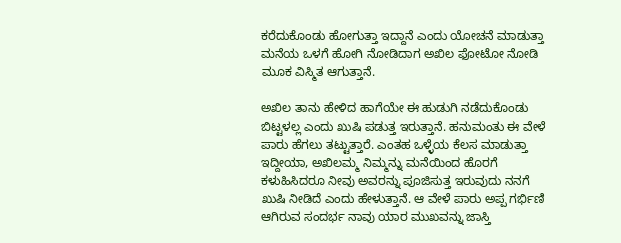ಕರೆದುಕೊಂಡು ಹೋಗುತ್ತಾ ಇದ್ದಾನೆ ಎಂದು ಯೋಚನೆ ಮಾಡುತ್ತಾ ಮನೆಯ ಒಳಗೆ ಹೋಗಿ ನೋಡಿದಾಗ ಅಖಿಲ ಫೋಟೋ ನೋಡಿ ಮೂಕ ವಿಸ್ಮಿತ ಆಗುತ್ತಾನೆ.

ಅಖಿಲ ತಾನು ಹೇಳಿದ ಹಾಗೆಯೇ ಈ ಹುಡುಗಿ ನಡೆದುಕೊಂಡು ಬಿಟ್ಟಳಲ್ಲ ಎಂದು ಖುಷಿ ಪಡುತ್ತ ಇರುತ್ತಾನೆ. ಹನುಮಂತು ಈ ವೇಳೆ ಪಾರು ಹೆಗಲು ತಟ್ಟುತ್ತಾರೆ. ಎಂತಹ ಒಳ್ಳೆಯ ಕೆಲಸ ಮಾಡುತ್ತಾ ಇದ್ದೀಯಾ, ಅಖಿಲಮ್ಮ ನಿಮ್ಮನ್ನು ಮನೆಯಿಂದ ಹೊರಗೆ ಕಳುಹಿಸಿದರೂ ನೀವು ಅವರನ್ನು ಪೂಜಿಸುತ್ತ ಇರುವುದು ನನಗೆ ಖುಷಿ ನೀಡಿದೆ ಎಂದು ಹೇಳುತ್ತಾನೆ. ಆ ವೇಳೆ ಪಾರು ಅಪ್ಪ ಗರ್ಭಿಣಿ ಆಗಿರುವ ಸಂದರ್ಭ ನಾವು ಯಾರ ಮುಖವನ್ನು ಜಾಸ್ತಿ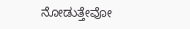ನೋಡುತ್ತೇವೋ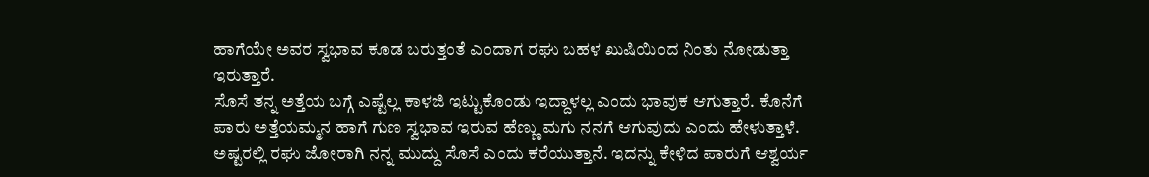ಹಾಗೆಯೇ ಅವರ ಸ್ವಭಾವ ಕೂಡ ಬರುತ್ತಂತೆ ಎಂದಾಗ ರಘು ಬಹಳ ಖುಷಿಯಿಂದ ನಿಂತು ನೋಡುತ್ತಾ ಇರುತ್ತಾರೆ.
ಸೊಸೆ ತನ್ನ ಅತ್ತೆಯ ಬಗ್ಗೆ ಎಷ್ಟೆಲ್ಲ ಕಾಳಜಿ ಇಟ್ಟುಕೊಂಡು ಇದ್ದಾಳಲ್ಲ ಎಂದು ಭಾವುಕ ಆಗುತ್ತಾರೆ. ಕೊನೆಗೆ ಪಾರು ಅತ್ತೆಯಮ್ಮನ ಹಾಗೆ ಗುಣ ಸ್ವಭಾವ ಇರುವ ಹೆಣ್ಣು ಮಗು ನನಗೆ ಆಗುವುದು ಎಂದು ಹೇಳುತ್ತಾಳೆ. ಅಷ್ಟರಲ್ಲಿ ರಘು ಜೋರಾಗಿ ನನ್ನ ಮುದ್ದು ಸೊಸೆ ಎಂದು ಕರೆಯುತ್ತಾನೆ. ಇದನ್ನು ಕೇಳಿದ ಪಾರುಗೆ ಆಶ್ವರ್ಯ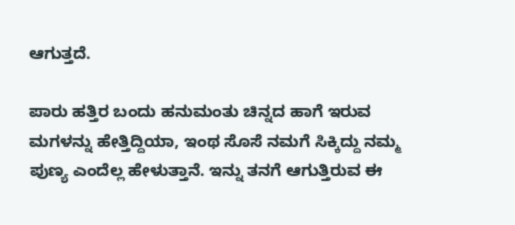ಆಗುತ್ತದೆ.

ಪಾರು ಹತ್ತಿರ ಬಂದು ಹನುಮಂತು ಚಿನ್ನದ ಹಾಗೆ ಇರುವ ಮಗಳನ್ನು ಹೇತ್ತಿದ್ದಿಯಾ, ಇಂಥ ಸೊಸೆ ನಮಗೆ ಸಿಕ್ಕಿದ್ದು ನಮ್ಮ ಪುಣ್ಯ ಎಂದೆಲ್ಲ ಹೇಳುತ್ತಾನೆ. ಇನ್ನು ತನಗೆ ಆಗುತ್ತಿರುವ ಈ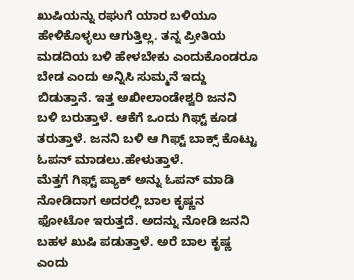ಖುಷಿಯನ್ನು ರಘುಗೆ ಯಾರ ಬಳಿಯೂ ಹೇಳಿಕೊಳ್ಳಲು ಆಗುತ್ತಿಲ್ಲ. ತನ್ನ ಪ್ರೀತಿಯ ಮಡದಿಯ ಬಳಿ ಹೇಳಬೇಕು ಎಂದುಕೊಂಡರೂ ಬೇಡ ಎಂದು ಅನ್ನಿಸಿ ಸುಮ್ಮನೆ ಇದ್ದು ಬಿಡುತ್ತಾನೆ. ಇತ್ತ ಅಖೀಲಾಂಡೇಶ್ವರಿ ಜನನಿ ಬಳಿ ಬರುತ್ತಾಳೆ. ಆಕೆಗೆ ಒಂದು ಗಿಫ್ಟ್ ಕೂಡ ತರುತ್ತಾಳೆ. ಜನನಿ ಬಳಿ ಆ ಗಿಫ್ಟ್ ಬಾಕ್ಸ್ ಕೊಟ್ಟು ಓಪನ್ ಮಾಡಲು.ಹೇಳುತ್ತಾಳೆ.
ಮೆತ್ತಗೆ ಗಿಫ್ಟ್ ಪ್ಯಾಕ್ ಅನ್ನು ಓಪನ್ ಮಾಡಿ ನೋಡಿದಾಗ ಅದರಲ್ಲಿ ಬಾಲ ಕೃಷ್ಣನ ಫೋಟೋ ಇರುತ್ತದೆ. ಅದನ್ನು ನೋಡಿ ಜನನಿ ಬಹಳ ಖುಷಿ ಪಡುತ್ತಾಳೆ. ಅರೆ ಬಾಲ ಕೃಷ್ಣ ಎಂದು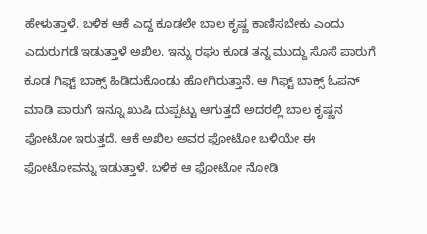ಹೇಳುತ್ತಾಳೆ. ಬಳಿಕ ಆಕೆ ಎದ್ದ ಕೂಡಲೇ ಬಾಲ ಕೃಷ್ಣ ಕಾಣಿಸಬೇಕು ಎಂದು ಎದುರುಗಡೆ ಇಡುತ್ತಾಳೆ ಅಖಿಲ. ಇನ್ನು ರಘು ಕೂಡ ತನ್ನ ಮುದ್ದು ಸೊಸೆ ಪಾರುಗೆ ಕೂಡ ಗಿಫ್ಟ್ ಬಾಕ್ಸ್ ಹಿಡಿದುಕೊಂಡು ಹೋಗಿರುತ್ತಾನೆ. ಆ ಗಿಫ್ಟ್ ಬಾಕ್ಸ್ ಓಪನ್ ಮಾಡಿ ಪಾರುಗೆ ಇನ್ನೂ ಖುಷಿ ದುಪ್ಪಟ್ಟು ಆಗುತ್ತದೆ ಅದರಲ್ಲಿ ಬಾಲ ಕೃಷ್ಣನ ಫೋಟೋ ಇರುತ್ತದೆ. ಆಕೆ ಅಖಿಲ ಅವರ ಫೋಟೋ ಬಳಿಯೇ ಈ ಫೋಟೋವನ್ನು ಇಡುತ್ತಾಳೆ. ಬಳಿಕ ಆ ಫೋಟೋ ನೋಡಿ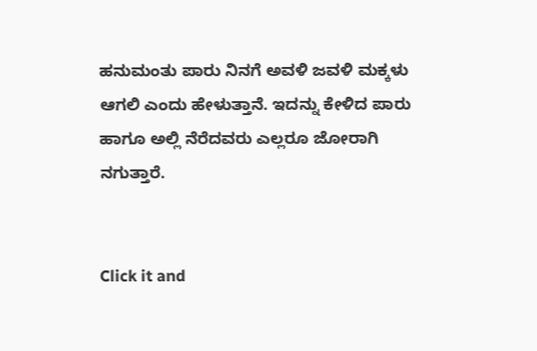ಹನುಮಂತು ಪಾರು ನಿನಗೆ ಅವಳಿ ಜವಳಿ ಮಕ್ಕಳು ಆಗಲಿ ಎಂದು ಹೇಳುತ್ತಾನೆ. ಇದನ್ನು ಕೇಳಿದ ಪಾರು ಹಾಗೂ ಅಲ್ಲಿ ನೆರೆದವರು ಎಲ್ಲರೂ ಜೋರಾಗಿ ನಗುತ್ತಾರೆ.


Click it and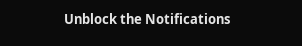Unblock the Notifications